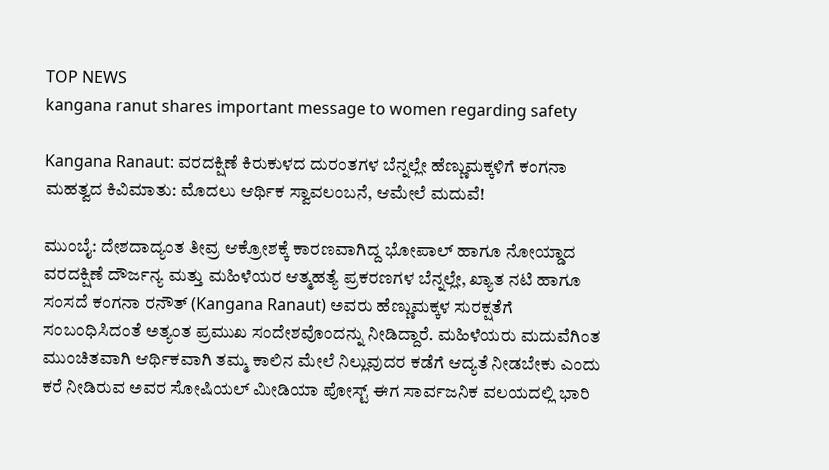TOP NEWS
kangana ranut shares important message to women regarding safety

Kangana Ranaut: ವರದಕ್ಷಿಣೆ ಕಿರುಕುಳದ ದುರಂತಗಳ ಬೆನ್ನಲ್ಲೇ ಹೆಣ್ಣುಮಕ್ಕಳಿಗೆ ಕಂಗನಾ ಮಹತ್ವದ ಕಿವಿಮಾತು: ಮೊದಲು ಆರ್ಥಿಕ ಸ್ವಾವಲಂಬನೆ, ಆಮೇಲೆ ಮದುವೆ!

ಮುಂಬೈ: ದೇಶದಾದ್ಯಂತ ತೀವ್ರ ಆಕ್ರೋಶಕ್ಕೆ ಕಾರಣವಾಗಿದ್ದ ಭೋಪಾಲ್ ಹಾಗೂ ನೋಯ್ಡಾದ ವರದಕ್ಷಿಣೆ ದೌರ್ಜನ್ಯ ಮತ್ತು ಮಹಿಳೆಯರ ಆತ್ಮಹತ್ಯೆ ಪ್ರಕರಣಗಳ ಬೆನ್ನಲ್ಲೇ, ಖ್ಯಾತ ನಟಿ ಹಾಗೂ ಸಂಸದೆ ಕಂಗನಾ ರನೌತ್ (Kangana Ranaut) ಅವರು ಹೆಣ್ಣುಮಕ್ಕಳ ಸುರಕ್ಷತೆಗೆ ಸಂಬಂಧಿಸಿದಂತೆ ಅತ್ಯಂತ ಪ್ರಮುಖ ಸಂದೇಶವೊಂದನ್ನು ನೀಡಿದ್ದಾರೆ. ಮಹಿಳೆಯರು ಮದುವೆಗಿಂತ ಮುಂಚಿತವಾಗಿ ಆರ್ಥಿಕವಾಗಿ ತಮ್ಮ ಕಾಲಿನ ಮೇಲೆ ನಿಲ್ಲುವುದರ ಕಡೆಗೆ ಆದ್ಯತೆ ನೀಡಬೇಕು ಎಂದು ಕರೆ ನೀಡಿರುವ ಅವರ ಸೋಷಿಯಲ್ ಮೀಡಿಯಾ ಪೋಸ್ಟ್ ಈಗ ಸಾರ್ವಜನಿಕ ವಲಯದಲ್ಲಿ ಭಾರಿ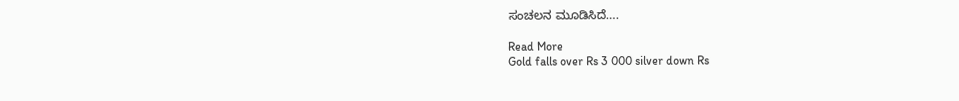ಸಂಚಲನ ಮೂಡಿಸಿದೆ….

Read More
Gold falls over Rs 3 000 silver down Rs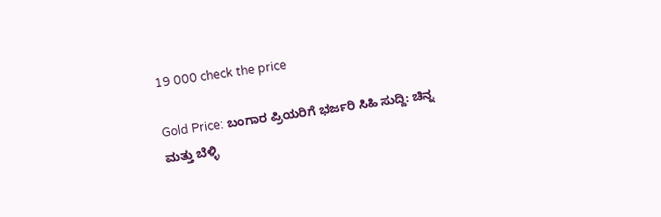19 000 check the price

Gold Price: ಬಂಗಾರ ಪ್ರಿಯರಿಗೆ ಭರ್ಜರಿ ಸಿಹಿ ಸುದ್ದಿ: ಚಿನ್ನ ಮತ್ತು ಬೆಳ್ಳಿ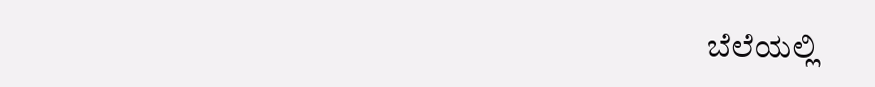ಬೆಲೆಯಲ್ಲಿ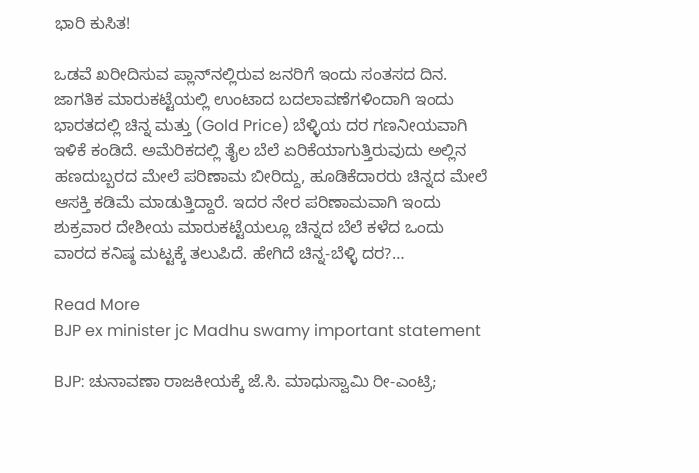ಭಾರಿ ಕುಸಿತ!

ಒಡವೆ ಖರೀದಿಸುವ ಪ್ಲಾನ್‌ನಲ್ಲಿರುವ ಜನರಿಗೆ ಇಂದು ಸಂತಸದ ದಿನ. ಜಾಗತಿಕ ಮಾರುಕಟ್ಟೆಯಲ್ಲಿ ಉಂಟಾದ ಬದಲಾವಣೆಗಳಿಂದಾಗಿ ಇಂದು ಭಾರತದಲ್ಲಿ ಚಿನ್ನ ಮತ್ತು (Gold Price) ಬೆಳ್ಳಿಯ ದರ ಗಣನೀಯವಾಗಿ ಇಳಿಕೆ ಕಂಡಿದೆ. ಅಮೆರಿಕದಲ್ಲಿ ತೈಲ ಬೆಲೆ ಏರಿಕೆಯಾಗುತ್ತಿರುವುದು ಅಲ್ಲಿನ ಹಣದುಬ್ಬರದ ಮೇಲೆ ಪರಿಣಾಮ ಬೀರಿದ್ದು, ಹೂಡಿಕೆದಾರರು ಚಿನ್ನದ ಮೇಲೆ ಆಸಕ್ತಿ ಕಡಿಮೆ ಮಾಡುತ್ತಿದ್ದಾರೆ. ಇದರ ನೇರ ಪರಿಣಾಮವಾಗಿ ಇಂದು ಶುಕ್ರವಾರ ದೇಶೀಯ ಮಾರುಕಟ್ಟೆಯಲ್ಲೂ ಚಿನ್ನದ ಬೆಲೆ ಕಳೆದ ಒಂದು ವಾರದ ಕನಿಷ್ಠ ಮಟ್ಟಕ್ಕೆ ತಲುಪಿದೆ. ಹೇಗಿದೆ ಚಿನ್ನ-ಬೆಳ್ಳಿ ದರ?…

Read More
BJP ex minister jc Madhu swamy important statement

BJP: ಚುನಾವಣಾ ರಾಜಕೀಯಕ್ಕೆ ಜೆ.ಸಿ. ಮಾಧುಸ್ವಾಮಿ ರೀ-ಎಂಟ್ರಿ;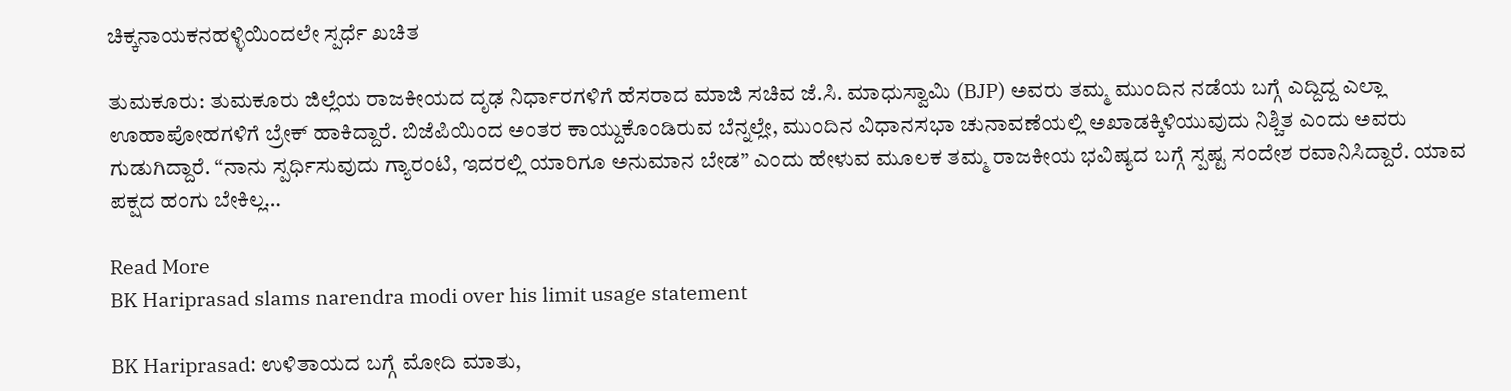ಚಿಕ್ಕನಾಯಕನಹಳ್ಳಿಯಿಂದಲೇ ಸ್ಪರ್ಧೆ ಖಚಿತ

ತುಮಕೂರು: ತುಮಕೂರು ಜಿಲ್ಲೆಯ ರಾಜಕೀಯದ ದೃಢ ನಿರ್ಧಾರಗಳಿಗೆ ಹೆಸರಾದ ಮಾಜಿ ಸಚಿವ ಜೆ.ಸಿ. ಮಾಧುಸ್ವಾಮಿ (BJP) ಅವರು ತಮ್ಮ ಮುಂದಿನ ನಡೆಯ ಬಗ್ಗೆ ಎದ್ದಿದ್ದ ಎಲ್ಲಾ ಊಹಾಪೋಹಗಳಿಗೆ ಬ್ರೇಕ್ ಹಾಕಿದ್ದಾರೆ. ಬಿಜೆಪಿಯಿಂದ ಅಂತರ ಕಾಯ್ದುಕೊಂಡಿರುವ ಬೆನ್ನಲ್ಲೇ, ಮುಂದಿನ ವಿಧಾನಸಭಾ ಚುನಾವಣೆಯಲ್ಲಿ ಅಖಾಡಕ್ಕಿಳಿಯುವುದು ನಿಶ್ಚಿತ ಎಂದು ಅವರು ಗುಡುಗಿದ್ದಾರೆ. “ನಾನು ಸ್ಪರ್ಧಿಸುವುದು ಗ್ಯಾರಂಟಿ, ಇದರಲ್ಲಿ ಯಾರಿಗೂ ಅನುಮಾನ ಬೇಡ” ಎಂದು ಹೇಳುವ ಮೂಲಕ ತಮ್ಮ ರಾಜಕೀಯ ಭವಿಷ್ಯದ ಬಗ್ಗೆ ಸ್ಪಷ್ಟ ಸಂದೇಶ ರವಾನಿಸಿದ್ದಾರೆ. ಯಾವ ಪಕ್ಷದ ಹಂಗು ಬೇಕಿಲ್ಲ…

Read More
BK Hariprasad slams narendra modi over his limit usage statement

BK Hariprasad: ಉಳಿತಾಯದ ಬಗ್ಗೆ ಮೋದಿ ಮಾತು,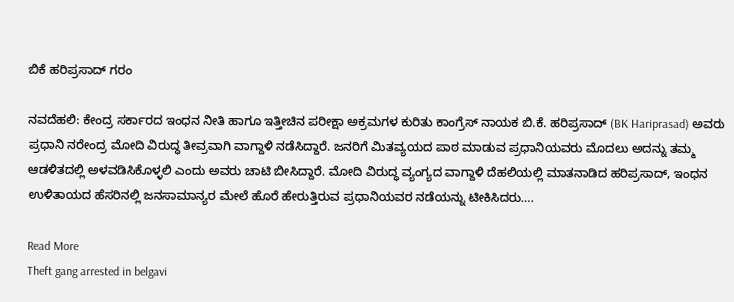ಬಿಕೆ ಹರಿಪ್ರಸಾದ್‌ ಗರಂ

ನವದೆಹಲಿ: ಕೇಂದ್ರ ಸರ್ಕಾರದ ಇಂಧನ ನೀತಿ ಹಾಗೂ ಇತ್ತೀಚಿನ ಪರೀಕ್ಷಾ ಅಕ್ರಮಗಳ ಕುರಿತು ಕಾಂಗ್ರೆಸ್ ನಾಯಕ ಬಿ.ಕೆ. ಹರಿಪ್ರಸಾದ್ (BK Hariprasad) ಅವರು ಪ್ರಧಾನಿ ನರೇಂದ್ರ ಮೋದಿ ವಿರುದ್ಧ ತೀವ್ರವಾಗಿ ವಾಗ್ದಾಳಿ ನಡೆಸಿದ್ದಾರೆ. ಜನರಿಗೆ ಮಿತವ್ಯಯದ ಪಾಠ ಮಾಡುವ ಪ್ರಧಾನಿಯವರು ಮೊದಲು ಅದನ್ನು ತಮ್ಮ ಆಡಳಿತದಲ್ಲಿ ಅಳವಡಿಸಿಕೊಳ್ಳಲಿ ಎಂದು ಅವರು ಚಾಟಿ ಬೀಸಿದ್ದಾರೆ. ಮೋದಿ ವಿರುದ್ಧ ವ್ಯಂಗ್ಯದ ವಾಗ್ದಾಳಿ ದೆಹಲಿಯಲ್ಲಿ ಮಾತನಾಡಿದ ಹರಿಪ್ರಸಾದ್, ಇಂಧನ ಉಳಿತಾಯದ ಹೆಸರಿನಲ್ಲಿ ಜನಸಾಮಾನ್ಯರ ಮೇಲೆ ಹೊರೆ ಹೇರುತ್ತಿರುವ ಪ್ರಧಾನಿಯವರ ನಡೆಯನ್ನು ಟೀಕಿಸಿದರು….

Read More
Theft gang arrested in belgavi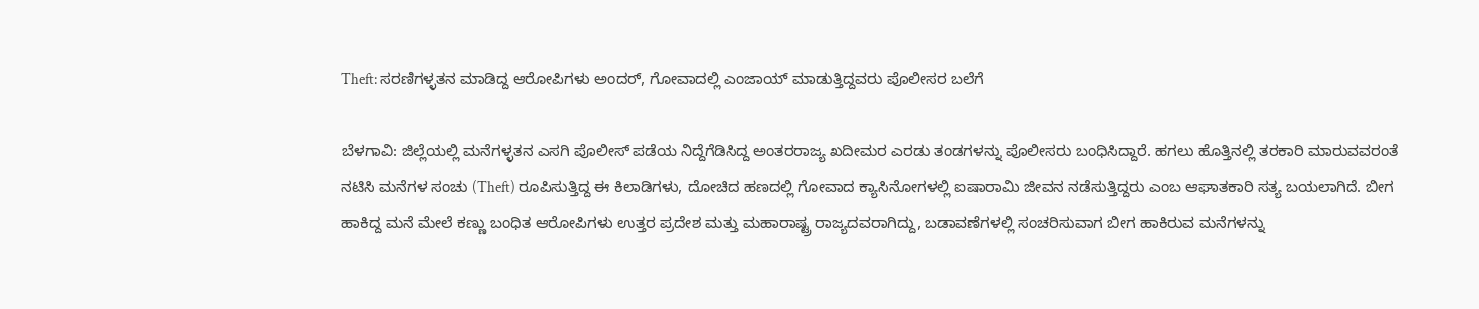Theft: ಸರಣಿಗಳ್ಳತನ ಮಾಡಿದ್ದ ಆರೋಪಿಗಳು ಅಂದರ್‌, ಗೋವಾದಲ್ಲಿ ಎಂಜಾಯ್‌ ಮಾಡುತ್ತಿದ್ದವರು ಪೊಲೀಸರ ಬಲೆಗೆ

ಬೆಳಗಾವಿ: ಜಿಲ್ಲೆಯಲ್ಲಿ ಮನೆಗಳ್ಳತನ ಎಸಗಿ ಪೊಲೀಸ್ ಪಡೆಯ ನಿದ್ದೆಗೆಡಿಸಿದ್ದ ಅಂತರರಾಜ್ಯ ಖದೀಮರ ಎರಡು ತಂಡಗಳನ್ನು ಪೊಲೀಸರು ಬಂಧಿಸಿದ್ದಾರೆ. ಹಗಲು ಹೊತ್ತಿನಲ್ಲಿ ತರಕಾರಿ ಮಾರುವವರಂತೆ ನಟಿಸಿ ಮನೆಗಳ ಸಂಚು (Theft) ರೂಪಿಸುತ್ತಿದ್ದ ಈ ಕಿಲಾಡಿಗಳು, ದೋಚಿದ ಹಣದಲ್ಲಿ ಗೋವಾದ ಕ್ಯಾಸಿನೋಗಳಲ್ಲಿ ಐಷಾರಾಮಿ ಜೀವನ ನಡೆಸುತ್ತಿದ್ದರು ಎಂಬ ಆಘಾತಕಾರಿ ಸತ್ಯ ಬಯಲಾಗಿದೆ. ಬೀಗ ಹಾಕಿದ್ದ ಮನೆ ಮೇಲೆ ಕಣ್ಣು ಬಂಧಿತ ಆರೋಪಿಗಳು ಉತ್ತರ ಪ್ರದೇಶ ಮತ್ತು ಮಹಾರಾಷ್ಟ್ರ ರಾಜ್ಯದವರಾಗಿದ್ದು, ಬಡಾವಣೆಗಳಲ್ಲಿ ಸಂಚರಿಸುವಾಗ ಬೀಗ ಹಾಕಿರುವ ಮನೆಗಳನ್ನು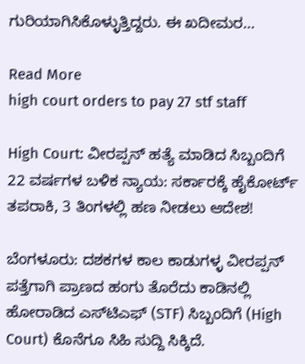ಗುರಿಯಾಗಿಸಿಕೊಳ್ಳುತ್ತಿದ್ದರು. ಈ ಖದೀಮರ…

Read More
high court orders to pay 27 stf staff

High Court: ವೀರಪ್ಪನ್ ಹತ್ಯೆ ಮಾಡಿದ ಸಿಬ್ಬಂದಿಗೆ 22 ವರ್ಷಗಳ ಬಳಿಕ ನ್ಯಾಯ: ಸರ್ಕಾರಕ್ಕೆ ಹೈಕೋರ್ಟ್ ತಪರಾಕಿ, 3 ತಿಂಗಳಲ್ಲಿ ಹಣ ನೀಡಲು ಆದೇಶ!

ಬೆಂಗಳೂರು: ದಶಕಗಳ ಕಾಲ ಕಾಡುಗಳ್ಳ ವೀರಪ್ಪನ್ ಪತ್ತೆಗಾಗಿ ಪ್ರಾಣದ ಹಂಗು ತೊರೆದು ಕಾಡಿನಲ್ಲಿ ಹೋರಾಡಿದ ಎಸ್‌ಟಿಎಫ್ (STF) ಸಿಬ್ಬಂದಿಗೆ (High Court) ಕೊನೆಗೂ ಸಿಹಿ ಸುದ್ದಿ ಸಿಕ್ಕಿದೆ.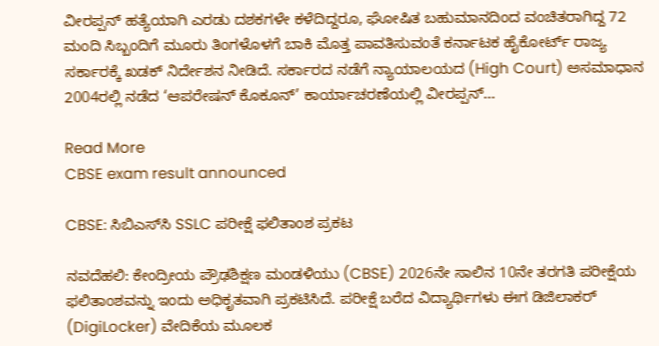ವೀರಪ್ಪನ್ ಹತ್ಯೆಯಾಗಿ ಎರಡು ದಶಕಗಳೇ ಕಳೆದಿದ್ದರೂ, ಘೋಷಿತ ಬಹುಮಾನದಿಂದ ವಂಚಿತರಾಗಿದ್ದ 72 ಮಂದಿ ಸಿಬ್ಬಂದಿಗೆ ಮೂರು ತಿಂಗಳೊಳಗೆ ಬಾಕಿ ಮೊತ್ತ ಪಾವತಿಸುವಂತೆ ಕರ್ನಾಟಕ ಹೈಕೋರ್ಟ್ ರಾಜ್ಯ ಸರ್ಕಾರಕ್ಕೆ ಖಡಕ್ ನಿರ್ದೇಶನ ನೀಡಿದೆ. ಸರ್ಕಾರದ ನಡೆಗೆ ನ್ಯಾಯಾಲಯದ (High Court) ಅಸಮಾಧಾನ 2004ರಲ್ಲಿ ನಡೆದ ‘ಆಪರೇಷನ್ ಕೊಕೂನ್’ ಕಾರ್ಯಾಚರಣೆಯಲ್ಲಿ ವೀರಪ್ಪನ್…

Read More
CBSE exam result announced

CBSE: ಸಿಬಿಎಸ್‌ಸಿ SSLC ಪರೀಕ್ಷೆ ಫಲಿತಾಂಶ ಪ್ರಕಟ

ನವದೆಹಲಿ: ಕೇಂದ್ರೀಯ ಪ್ರೌಢಶಿಕ್ಷಣ ಮಂಡಳಿಯು (CBSE) 2026ನೇ ಸಾಲಿನ 10ನೇ ತರಗತಿ ಪರೀಕ್ಷೆಯ ಫಲಿತಾಂಶವನ್ನು ಇಂದು ಅಧಿಕೃತವಾಗಿ ಪ್ರಕಟಿಸಿದೆ. ಪರೀಕ್ಷೆ ಬರೆದ ವಿದ್ಯಾರ್ಥಿಗಳು ಈಗ ಡಿಜಿಲಾಕರ್ (DigiLocker) ವೇದಿಕೆಯ ಮೂಲಕ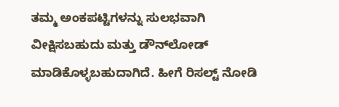ತಮ್ಮ ಅಂಕಪಟ್ಟಿಗಳನ್ನು ಸುಲಭವಾಗಿ ವೀಕ್ಷಿಸಬಹುದು ಮತ್ತು ಡೌನ್‌ಲೋಡ್ ಮಾಡಿಕೊಳ್ಳಬಹುದಾಗಿದೆ. ಹೀಗೆ ರಿಸಲ್ಟ್‌ ನೋಡಿ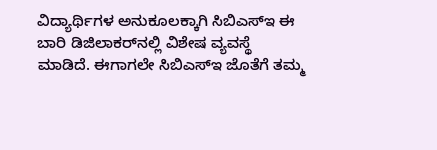ವಿದ್ಯಾರ್ಥಿಗಳ ಅನುಕೂಲಕ್ಕಾಗಿ ಸಿಬಿಎಸ್‌ಇ ಈ ಬಾರಿ ಡಿಜಿಲಾಕರ್‌ನಲ್ಲಿ ವಿಶೇಷ ವ್ಯವಸ್ಥೆ ಮಾಡಿದೆ. ಈಗಾಗಲೇ ಸಿಬಿಎಸ್‌ಇ ಜೊತೆಗೆ ತಮ್ಮ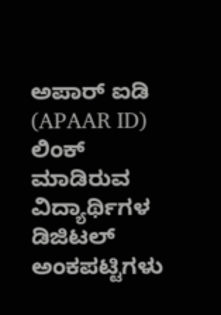ಅಪಾರ್ ಐಡಿ (APAAR ID) ಲಿಂಕ್ ಮಾಡಿರುವ ವಿದ್ಯಾರ್ಥಿಗಳ ಡಿಜಿಟಲ್ ಅಂಕಪಟ್ಟಿಗಳು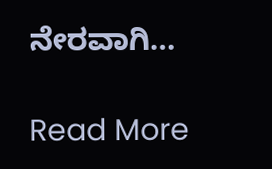ನೇರವಾಗಿ…

Read More